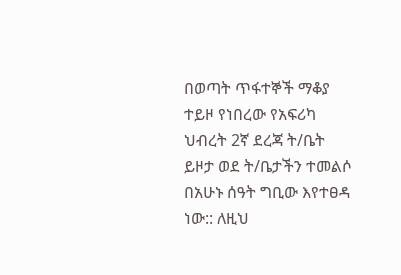በወጣት ጥፋተኞች ማቆያ ተይዞ የነበረው የአፍሪካ ህብረት 2ኛ ደረጃ ት/ቤት ይዞታ ወደ ት/ቤታችን ተመልሶ በአሁኑ ሰዓት ግቢው እየተፀዳ ነው:: ለዚህ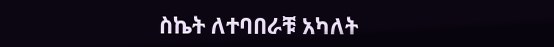ስኬት ለተባበራቹ አካለት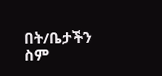በት/ቤታችን ስም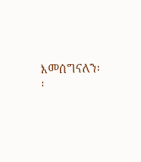እመሰግናለን፡፡